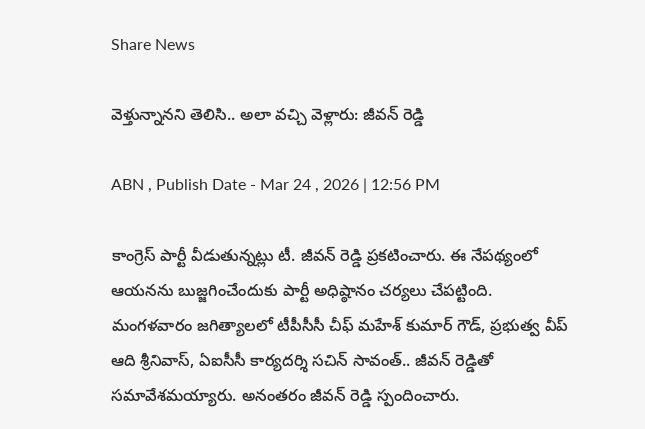Share News

వెళ్తున్నానని తెలిసి.. అలా వచ్చి వెళ్లారు: జీవన్ రెడ్డి

ABN , Publish Date - Mar 24 , 2026 | 12:56 PM

కాంగ్రెస్ పార్టీ వీడుతున్నట్లు టీ. జీవన్ రెడ్డి ప్రకటించారు. ఈ నేపథ్యంలో ఆయనను బుజ్జగించేందుకు పార్టీ అధిష్ఠానం చర్యలు చేపట్టింది. మంగళవారం జగిత్యాలలో టీపీసీసీ చీఫ్ మహేశ్ కుమార్ గౌడ్, ప్రభుత్వ వీప్ ఆది శ్రీనివాస్, ఏఐసీసీ కార్యదర్శి సచిన్ సావంత్.. జీవన్ రెడ్డితో సమావేశమయ్యారు. అనంతరం జీవన్ రెడ్డి స్పందించారు.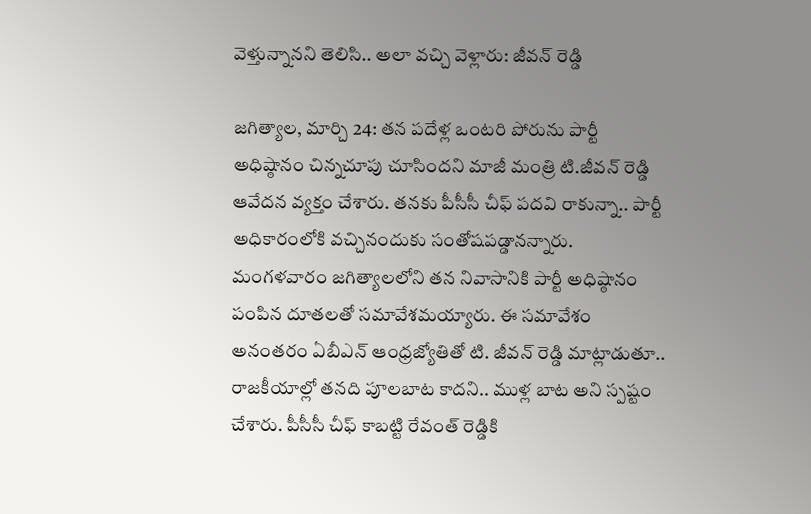వెళ్తున్నానని తెలిసి.. అలా వచ్చి వెళ్లారు: జీవన్ రెడ్డి

జగిత్యాల, మార్చి 24: తన పదేళ్ల ఒంటరి పోరును పార్టీ అధిష్ఠానం చిన్నచూపు చూసిందని మాజీ మంత్రి టి.జీవన్ రెడ్డి ఆవేదన వ్యక్తం చేశారు. తనకు పీసీసీ చీఫ్ పదవి రాకున్నా.. పార్టీ అధికారంలోకి వచ్చినందుకు సంతోషపడ్డానన్నారు. మంగళవారం జగిత్యాలలోని తన నివాసానికి పార్టీ అధిష్ఠానం పంపిన దూతలతో సమావేశమయ్యారు. ఈ సమావేశం అనంతరం ఏబీఎన్ ఆంధ్రజ్యోతితో టి. జీవన్ రెడ్డి మాట్లాడుతూ.. రాజకీయాల్లో తనది పూలబాట కాదని.. ముళ్ల బాట అని స్పష్టం చేశారు. పీసీసీ చీఫ్ కాబట్టి రేవంత్‌ రెడ్డికి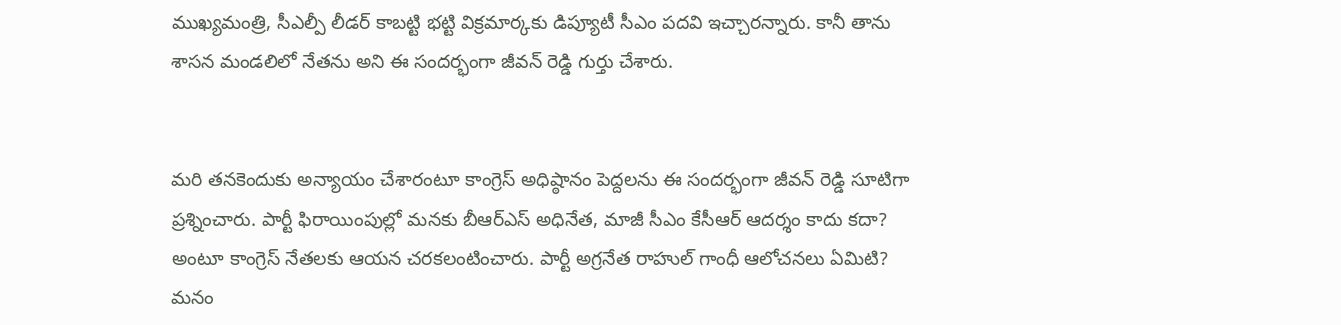ముఖ్యమంత్రి, సీఎల్పీ లీడర్ కాబట్టి భట్టి విక్రమార్కకు డిప్యూటీ సీఎం పదవి ఇచ్చారన్నారు. కానీ తాను శాసన మండలిలో నేతను అని ఈ సందర్భంగా జీవన్ రెడ్డి గుర్తు చేశారు.


మరి తనకెందుకు అన్యాయం చేశారంటూ కాంగ్రెస్ అధిష్ఠానం పెద్దలను ఈ సందర్భంగా జీవన్ రెడ్డి సూటిగా ప్రశ్నించారు. పార్టీ ఫిరాయింపుల్లో మనకు బీఆర్ఎస్ అధినేత, మాజీ సీఎం కేసీఆర్ ఆదర్శం కాదు కదా? అంటూ కాంగ్రెస్ నేతలకు ఆయన చరకలంటించారు. పార్టీ అగ్రనేత రాహుల్ గాంధీ ఆలోచనలు ఏమిటి? మనం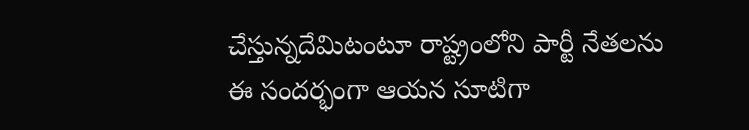చేస్తున్నదేమిటంటూ రాష్ట్రంలోని పార్టీ నేతలను ఈ సందర్భంగా ఆయన సూటిగా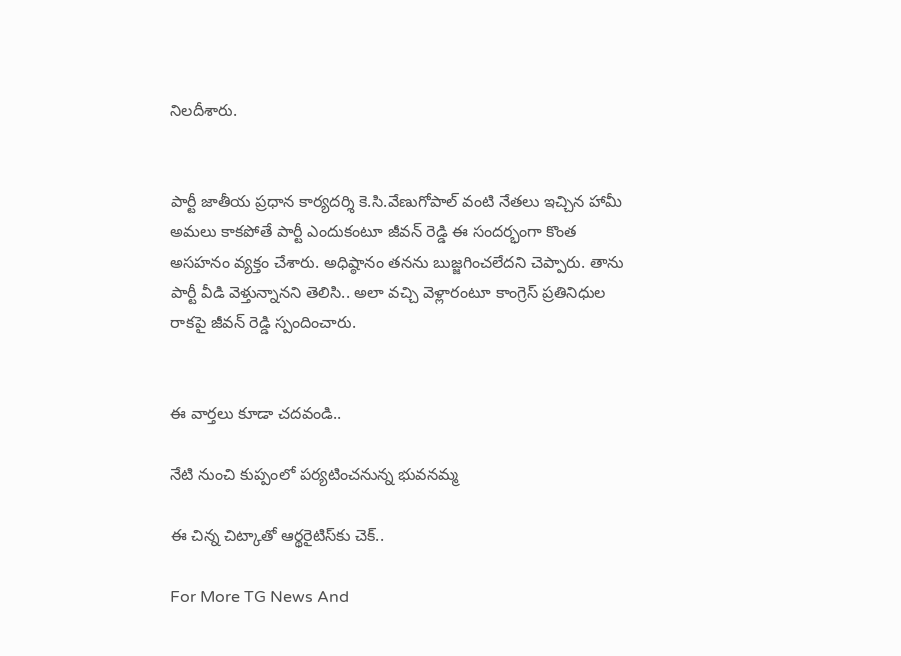నిలదీశారు.


పార్టీ జాతీయ ప్రధాన కార్యదర్శి కె.సి.వేణుగోపాల్ వంటి నేతలు ఇచ్చిన హామీ అమలు కాకపోతే పార్టీ ఎందుకంటూ జీవన్ రెడ్డి ఈ సందర్భంగా కొంత అసహనం వ్యక్తం చేశారు. అధిష్ఠానం తనను బుజ్జగించలేదని చెప్పారు. తాను పార్టీ వీడి వెళ్తున్నానని తెలిసి.. అలా వచ్చి వెళ్లారంటూ కాంగ్రెస్ ప్రతినిధుల రాకపై జీవన్ రెడ్డి స్పందించారు.


ఈ వార్తలు కూడా చదవండి..

నేటి నుంచి కుప్పంలో పర్యటించనున్న భువనమ్మ

ఈ చిన్న చిట్కాతో ఆర్థరైటిస్‌కు చెక్..

For More TG News And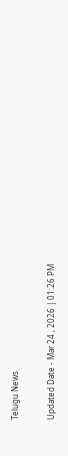Telugu News

Updated Date - Mar 24 , 2026 | 01:26 PM